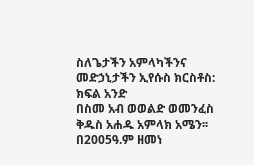ስለጌታችን አምላካችንና መድኃኒታችን ኢየሱስ ክርስቶስ: ክፍል አንድ
በስመ አብ ወወልድ ወመንፈስ ቅዱስ አሐዱ አምላክ አሜን፡፡
በ2005ዓ.ም ዘመነ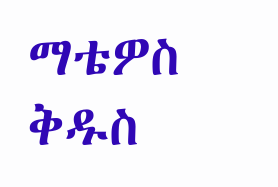ማቴዎስ ቅዱስ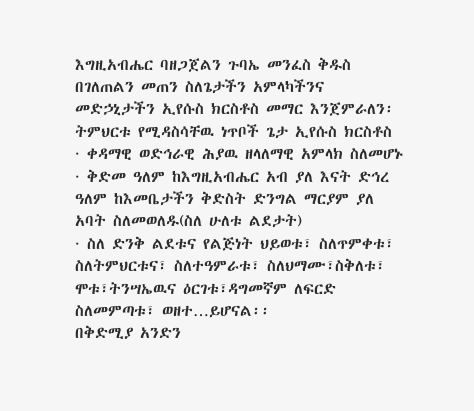እግዚአብሔር ባዘጋጀልን ጉባኤ መንፈስ ቅዱስ በገለጠልን መጠን ስለጌታችን አምላካችንና መድኃኒታችን ኢየሱስ ክርስቶስ መማር እንጀምራለን፡
ትምህርቱ የሚዳስሳቸዉ ነጥቦች ጌታ ኢየሱስ ክርስቶስ
· ቀዳማዊ ወድኅራዊ ሕያዉ ዘላለማዊ አምላክ ስለመሆኑ
· ቅድመ ዓለም ከእግዚአብሔር አብ ያለ እናት ድኅረ ዓለም ከእመቤታችን ቅድስት ድንግል ማርያም ያለ አባት ስለመወለዱ(ስለ ሁለቱ ልደታት)
· ስለ ድንቅ ልደቱና የልጅነት ህይወቱ፣ ስለጥምቀቱ፣ ስለትምህርቱና፣ ስለተዓምራቱ፣ ስለህማሙ፣ስቅለቱ፣ ሞቱ፣ትንሣኤዉና ዕርገቱ፣ዳግመኛም ለፍርድ ስለመምጣቱ፣ ወዘተ…ይሆናል፡፡
በቅድሚያ አንድን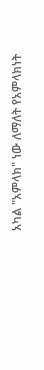አካል "አምላክ" ነው ለማለት የአምላክነት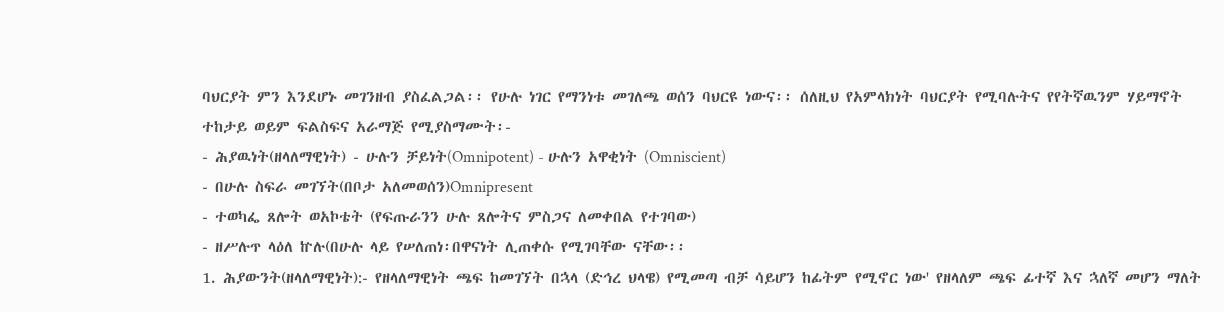ባህርያት ምን እንደሆኑ መገንዘብ ያስፈልጋል፡፡ የሁሉ ነገር የማንነቱ መገለጫ ወሰን ባህርዩ ነውና፡፡ ሰለዚህ የአምላክነት ባህርያት የሚባሉትና የየትኛዉንም ሃይማኖት ተከታይ ወይም ፍልስፍና አራማጅ የሚያስማሙት፡-
- ሕያዉነት(ዘላለማዊነት) - ሁሉን ቻይነት(Omnipotent) - ሁሉን አዋቂነት (Omniscient)
- በሁሉ ስፍራ መገኘት(በቦታ አለመወሰን)Omnipresent
- ተወካፌ ጸሎት ወአኮቴት (የፍጡራንን ሁሉ ጸሎትና ምስጋና ለመቀበል የተገባው)
- ዘሥሉጥ ላዕለ ኵሉ(በሁሉ ላይ የሠለጠነ፡በዋናነት ሊጠቀሱ የሚገባቸው ናቸው፡፡
1. ሕያውንት(ዘላለማዊነት):- የዘላለማዊነት ጫፍ ከመገኘት በኋላ (ድኅረ ህላዌ) የሚመጣ ብቻ ሳይሆን ከፊትም የሚኖር ነው' የዘላለም ጫፍ ፊተኛ እና ኋለኛ መሆን ማለት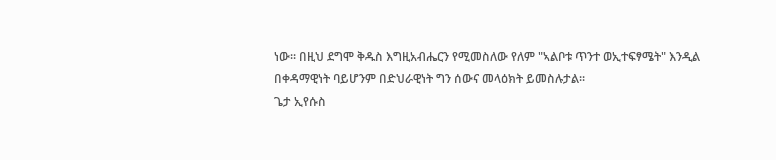ነው፡፡ በዚህ ደግሞ ቅዱስ እግዚአብሔርን የሚመስለው የለም "ኣልቦቱ ጥንተ ወኢተፍፃሜት" እንዲል በቀዳማዊነት ባይሆንም በድህራዊነት ግን ሰውና መላዕክት ይመስሉታል፡፡
ጌታ ኢየሱስ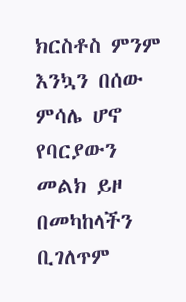ክርስቶስ ምንም እንኳን በሰው ምሳሌ ሆኖ የባርያውን መልክ ይዞ በመካከላችን ቢገለጥም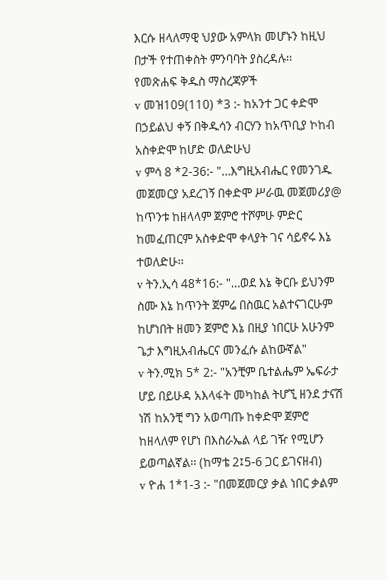እርሱ ዘላለማዊ ህያው አምላክ መሆኑን ከዚህ በታች የተጠቀስት ምንባባት ያስረዳሉ፡፡
የመጽሐፍ ቅዱስ ማስረጃዎች
v መዝ109(110) *3 :- ከአንተ ጋር ቀድሞ በኃይልህ ቀኝ በቅዱሳን ብርሃን ከአጥቢያ ኮከብ አስቀድሞ ከሆድ ወለድሁህ
v ምሳ 8 *2-36:- "…እግዚአብሔር የመንገዱ መጀመርያ አደረገኝ በቀድሞ ሥራዉ መጀመሪያ@ ከጥንቱ ከዘላላም ጀምሮ ተሾምሁ ምድር ከመፈጠርም አስቀድሞ ቀላያት ገና ሳይኖሩ እኔ ተወለድሁ፡፡
v ትን.ኢሳ 48*16:- "…ወደ እኔ ቅርቡ ይህንም ስሙ እኔ ከጥንት ጀምሬ በስዉር አልተናገርሁም ከሆነበት ዘመን ጀምሮ እኔ በዚያ ነበርሁ አሁንም ጌታ እግዚአብሔርና መንፈሱ ልከውኛል"
v ትን.ሚክ 5* 2:- "አንቺም ቤተልሔም ኤፍራታ ሆይ በይሁዳ አእላፋት መካከል ትሆኚ ዘንደ ታናሽ ነሽ ከአንቺ ግን አወጣጡ ከቀድሞ ጀምሮ ከዘላለም የሆነ በእስራኤል ላይ ገዥ የሚሆን ይወጣልኛል፡፡ (ከማቴ 2፤5-6 ጋር ይገናዘብ)
v ዮሐ 1*1-3 :- "በመጀመርያ ቃል ነበር ቃልም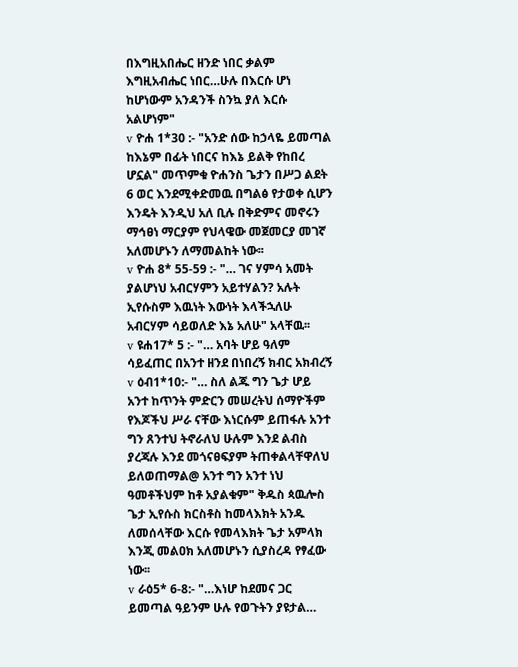በእግዚአበሔር ዘንድ ነበር ቃልም እግዚአብሔር ነበር…ሁሉ በእርሱ ሆነ ከሆነውም አንዳንች ስንኳ ያለ እርሱ አልሆነም"
v ዮሐ 1*30 :- "አንድ ሰው ከኃላዬ ይመጣል ከእኔም በፊት ነበርና ከእኔ ይልቅ የከበረ ሆኗል" መጥምቁ ዮሐንስ ጌታን በሥጋ ልደት 6 ወር እንደሚቀድመዉ በግልፅ የታወቀ ሲሆን እንዴት እንዲህ አለ ቢሉ በቅድምና መኖሩን ማኅፀነ ማርያም የህላዌው መጀመርያ መገኛ አለመሆኑን ለማመልከት ነው፡፡
v ዮሐ 8* 55-59 :- "… ገና ሃምሳ አመት ያልሆነህ አብርሃምን አይተሃልን? አሉት ኢየሱስም እዉነት እውነት እላችኋለሁ አብርሃም ሳይወለድ እኔ አለሁ" አላቸዉ፡፡
v ዩሐ17* 5 :- "… አባት ሆይ ዓለም ሳይፈጠር በአንተ ዘንደ በነበረኝ ክብር አክብረኝ
v ዕብ1*10:- "… ስለ ልጁ ግን ጌታ ሆይ አንተ ከጥንት ምድርን መሠረትህ ሰማዮችም የእጆችህ ሥራ ናቸው እነርሱም ይጠፋሉ አንተ ግን ጸንተህ ትኖራለህ ሁሉም እንደ ልብስ ያረጃሉ እንደ መጎናፀፍያም ትጠቀልላቸዋለህ ይለወጠማል@ አንተ ግን አንተ ነህ ዓመቶችህም ከቶ አያልቁም" ቅዱስ ጳዉሎስ ጌታ ኢየሱስ ክርስቶስ ከመላእክት አንዱ ለመሰላቸው እርሱ የመላእክት ጌታ አምላክ እንጂ መልዐክ አለመሆኑን ሲያስረዳ የፃፈው ነው፡፡
v ራዕ5* 6-8:- "…እነሆ ከደመና ጋር ይመጣል ዓይንም ሁሉ የወጉትን ያዩታል…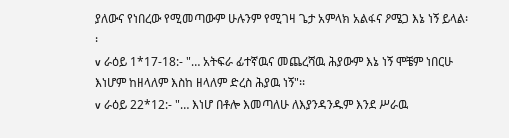ያለውና የነበረው የሚመጣውም ሁሉንም የሚገዛ ጌታ አምላክ አልፋና ዖሜጋ እኔ ነኝ ይላል፡፡
v ራዕይ 1*17-18:- "… አትፍራ ፊተኛዉና መጨረሻዉ ሕያውም እኔ ነኝ ሞቼም ነበርሁ እነሆም ከዘላለም እስከ ዘላለም ድረስ ሕያዉ ነኝ"፡፡
v ራዕይ 22*12:- "… እነሆ በቶሎ እመጣለሁ ለእያንዳንዱም እንደ ሥራዉ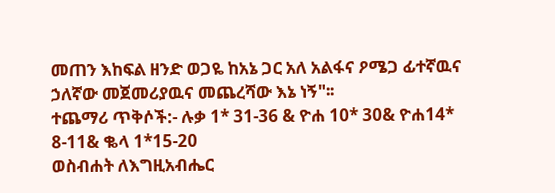መጠን እከፍል ዘንድ ወጋዬ ከአኔ ጋር አለ አልፋና ዖሜጋ ፊተኛዉና ኃለኛው መጀመሪያዉና መጨረሻው እኔ ነኝ"፡፡
ተጨማሪ ጥቅሶች:- ሉቃ 1* 31-36 & ዮሐ 10* 30& ዮሐ14* 8-11& ቈላ 1*15-20
ወስብሐት ለእግዚአብሔር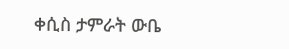ቀሲስ ታምራት ውቤ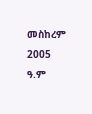መስከረም 2005 ዓ.ም